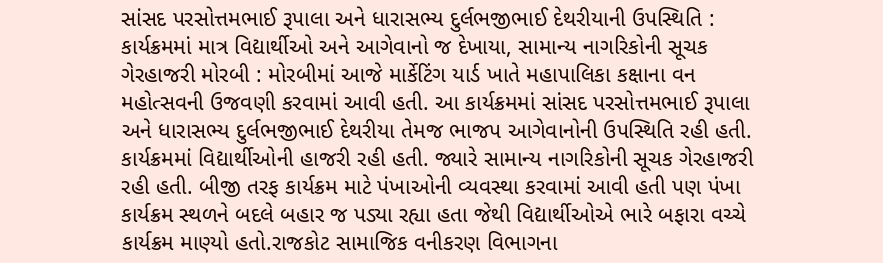સાંસદ પરસોત્તમભાઈ રૂપાલા અને ધારાસભ્ય દુર્લભજીભાઈ દેથરીયાની ઉપસ્થિતિ : કાર્યક્રમમાં માત્ર વિદ્યાર્થીઓ અને આગેવાનો જ દેખાયા, સામાન્ય નાગરિકોની સૂચક ગેરહાજરી મોરબી : મોરબીમાં આજે માર્કેટિંગ યાર્ડ ખાતે મહાપાલિકા કક્ષાના વન મહોત્સવની ઉજવણી કરવામાં આવી હતી. આ કાર્યક્રમમાં સાંસદ પરસોત્તમભાઈ રૂપાલા અને ધારાસભ્ય દુર્લભજીભાઈ દેથરીયા તેમજ ભાજપ આગેવાનોની ઉપસ્થિતિ રહી હતી. કાર્યક્રમમાં વિદ્યાર્થીઓની હાજરી રહી હતી. જ્યારે સામાન્ય નાગરિકોની સૂચક ગેરહાજરી રહી હતી. બીજી તરફ કાર્યક્રમ માટે પંખાઓની વ્યવસ્થા કરવામાં આવી હતી પણ પંખા કાર્યક્રમ સ્થળને બદલે બહાર જ પડ્યા રહ્યા હતા જેથી વિદ્યાર્થીઓએ ભારે બફારા વચ્ચે કાર્યક્રમ માણ્યો હતો.રાજકોટ સામાજિક વનીકરણ વિભાગના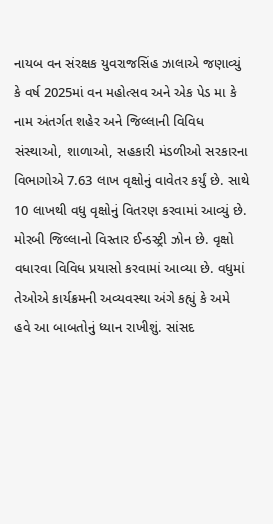નાયબ વન સંરક્ષક યુવરાજસિંહ ઝાલાએ જણાવ્યું કે વર્ષ 2025માં વન મહોત્સવ અને એક પેડ મા કે નામ અંતર્ગત શહેર અને જિલ્લાની વિવિધ સંસ્થાઓ, શાળાઓ, સહકારી મંડળીઓ સરકારના વિભાગોએ 7.63 લાખ વૃક્ષોનું વાવેતર કર્યું છે. સાથે 10 લાખથી વધુ વૃક્ષોનું વિતરણ કરવામાં આવ્યું છે. મોરબી જિલ્લાનો વિસ્તાર ઈન્ડસ્ટ્રી ઝોન છે. વૃક્ષો વધારવા વિવિધ પ્રયાસો કરવામાં આવ્યા છે. વધુમાં તેઓએ કાર્યક્રમની અવ્યવસ્થા અંગે કહ્યું કે અમે હવે આ બાબતોનું ધ્યાન રાખીશું. સાંસદ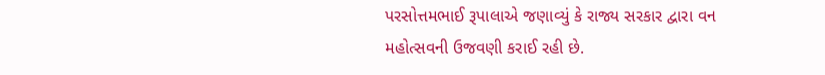પરસોત્તમભાઈ રૂપાલાએ જણાવ્યું કે રાજ્ય સરકાર દ્વારા વન મહોત્સવની ઉજવણી કરાઈ રહી છે.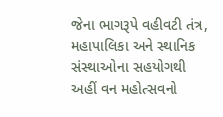જેના ભાગરૂપે વહીવટી તંત્ર, મહાપાલિકા અને સ્થાનિક સંસ્થાઓના સહયોગથી અહીં વન મહોત્સવનો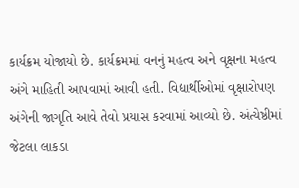કાર્યક્રમ યોજાયો છે. કાર્યક્રમમાં વનનું મહત્વ અને વૃક્ષના મહત્વ અંગે માહિતી આપવામાં આવી હતી. વિદ્યાર્થીઓમાં વૃક્ષારોપણ અંગેની જાગૃતિ આવે તેવો પ્રયાસ કરવામાં આવ્યો છે. અંત્યેષ્ઠીમાં જેટલા લાકડા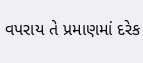વપરાય તે પ્રમાણમાં દરેક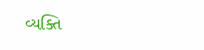વ્યક્તિ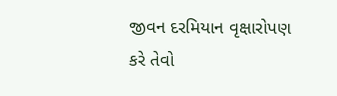જીવન દરમિયાન વૃક્ષારોપણ કરે તેવો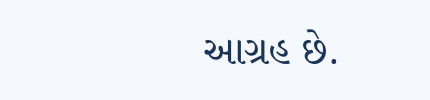આગ્રહ છે.